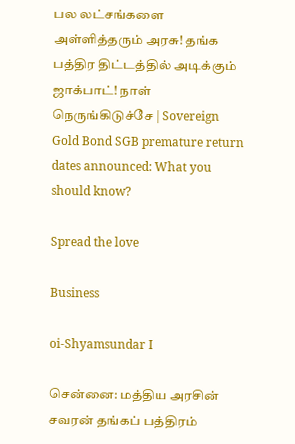பல லட்சங்களை அள்ளித்தரும் அரசு! தங்க பத்திர திட்டத்தில் அடிக்கும் ஜாக்பாட்! நாள் நெருங்கிடுச்சே | Sovereign Gold Bond SGB premature return dates announced: What you should know?

Spread the love

Business

oi-Shyamsundar I

சென்னை: மத்திய அரசின் சவரன் தங்கப் பத்திரம்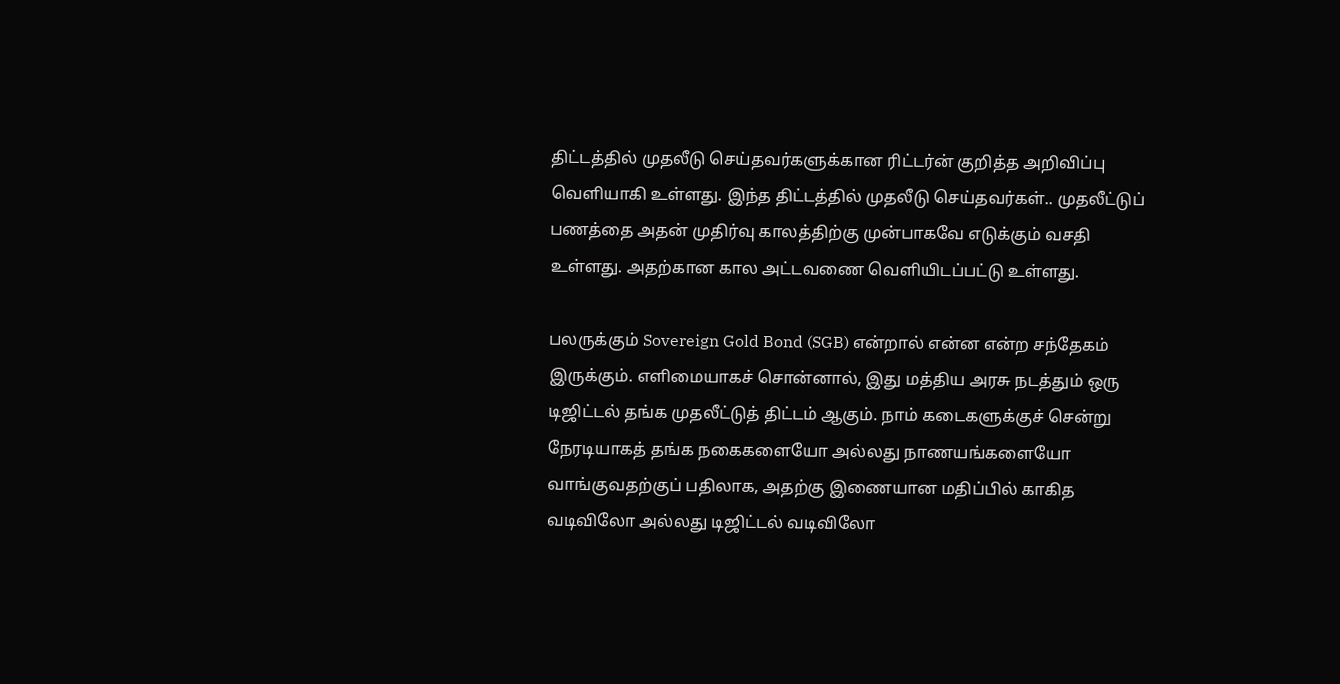திட்டத்தில் முதலீடு செய்தவர்களுக்கான ரிட்டர்ன் குறித்த அறிவிப்பு வெளியாகி உள்ளது. இந்த திட்டத்தில் முதலீடு செய்தவர்கள்.. முதலீட்டுப் பணத்தை அதன் முதிர்வு காலத்திற்கு முன்பாகவே எடுக்கும் வசதி உள்ளது. அதற்கான கால அட்டவணை வெளியிடப்பட்டு உள்ளது.

பலருக்கும் Sovereign Gold Bond (SGB) என்றால் என்ன என்ற சந்தேகம் இருக்கும். எளிமையாகச் சொன்னால், இது மத்திய அரசு நடத்தும் ஒரு டிஜிட்டல் தங்க முதலீட்டுத் திட்டம் ஆகும். நாம் கடைகளுக்குச் சென்று நேரடியாகத் தங்க நகைகளையோ அல்லது நாணயங்களையோ வாங்குவதற்குப் பதிலாக, அதற்கு இணையான மதிப்பில் காகித வடிவிலோ அல்லது டிஜிட்டல் வடிவிலோ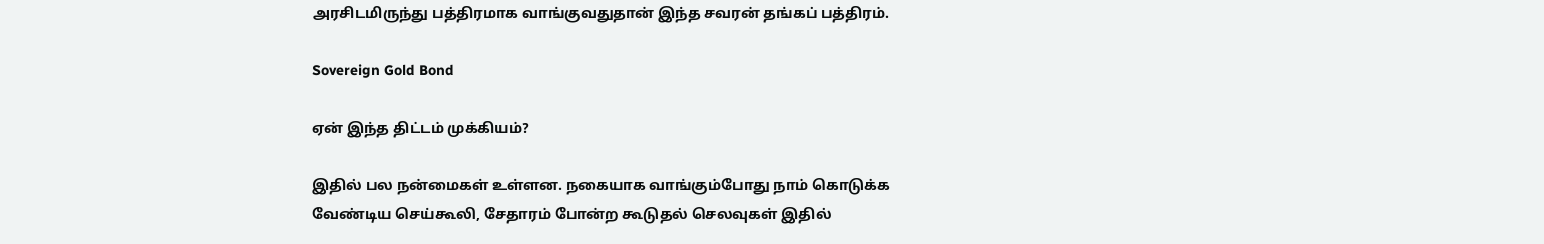அரசிடமிருந்து பத்திரமாக வாங்குவதுதான் இந்த சவரன் தங்கப் பத்திரம்.

Sovereign Gold Bond

ஏன் இந்த திட்டம் முக்கியம்?

இதில் பல நன்மைகள் உள்ளன. நகையாக வாங்கும்போது நாம் கொடுக்க வேண்டிய செய்கூலி, சேதாரம் போன்ற கூடுதல் செலவுகள் இதில்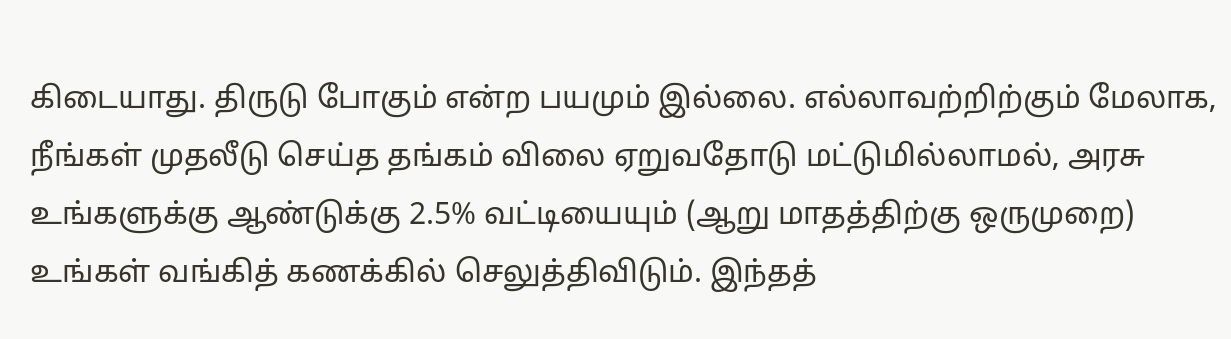கிடையாது. திருடு போகும் என்ற பயமும் இல்லை. எல்லாவற்றிற்கும் மேலாக, நீங்கள் முதலீடு செய்த தங்கம் விலை ஏறுவதோடு மட்டுமில்லாமல், அரசு உங்களுக்கு ஆண்டுக்கு 2.5% வட்டியையும் (ஆறு மாதத்திற்கு ஒருமுறை) உங்கள் வங்கித் கணக்கில் செலுத்திவிடும். இந்தத்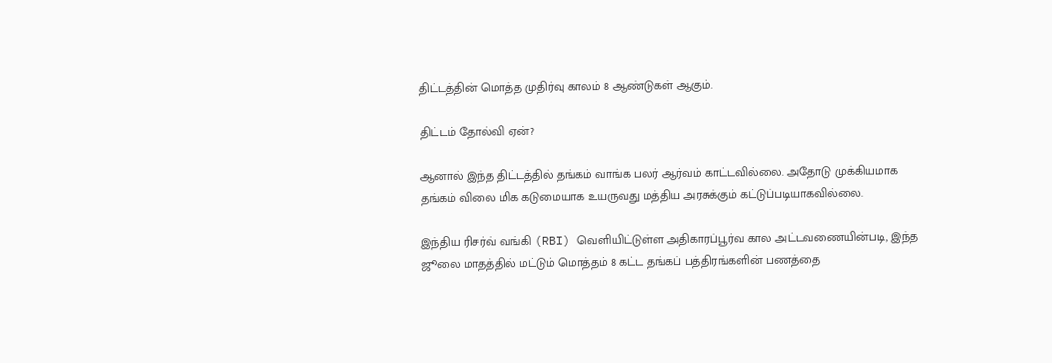திட்டத்தின் மொத்த முதிர்வு காலம் 8 ஆண்டுகள் ஆகும்.

திட்டம் தோல்வி ஏன்?

ஆனால் இந்த திட்டத்தில் தங்கம் வாங்க பலர் ஆர்வம் காட்டவில்லை. அதோடு முக்கியமாக தங்கம் விலை மிக கடுமையாக உயருவது மத்திய அரசுக்கும் கட்டுப்படியாகவில்லை.

இந்திய ரிசர்வ் வங்கி (RBI) வெளியிட்டுள்ள அதிகாரப்பூர்வ கால அட்டவணையின்படி, இந்த ஜூலை மாதத்தில் மட்டும் மொத்தம் 8 கட்ட தங்கப் பத்திரங்களின் பணத்தை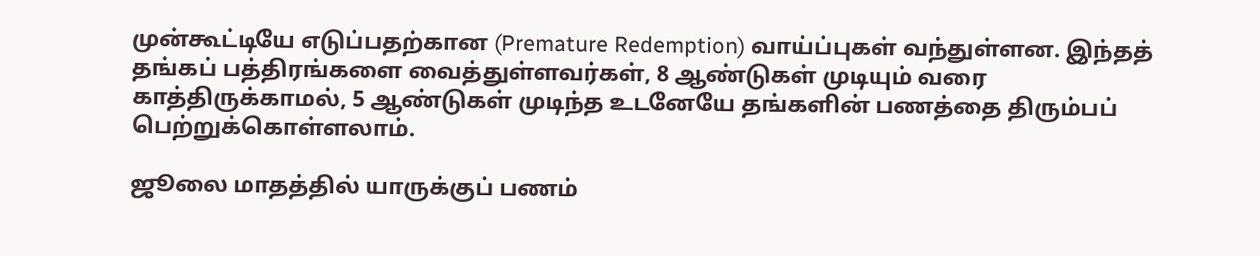முன்கூட்டியே எடுப்பதற்கான (Premature Redemption) வாய்ப்புகள் வந்துள்ளன. இந்தத் தங்கப் பத்திரங்களை வைத்துள்ளவர்கள், 8 ஆண்டுகள் முடியும் வரை காத்திருக்காமல், 5 ஆண்டுகள் முடிந்த உடனேயே தங்களின் பணத்தை திரும்பப் பெற்றுக்கொள்ளலாம்.

ஜூலை மாதத்தில் யாருக்குப் பணம்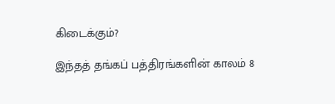கிடைக்கும்?

இந்தத் தங்கப் பத்திரங்களின் காலம் 8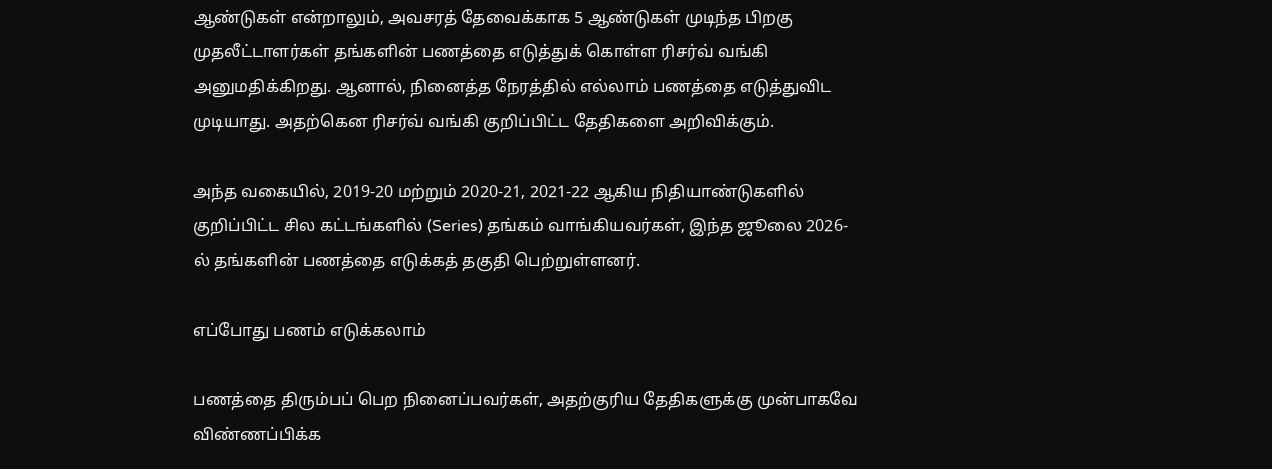ஆண்டுகள் என்றாலும், அவசரத் தேவைக்காக 5 ஆண்டுகள் முடிந்த பிறகு முதலீட்டாளர்கள் தங்களின் பணத்தை எடுத்துக் கொள்ள ரிசர்வ் வங்கி அனுமதிக்கிறது. ஆனால், நினைத்த நேரத்தில் எல்லாம் பணத்தை எடுத்துவிட முடியாது. அதற்கென ரிசர்வ் வங்கி குறிப்பிட்ட தேதிகளை அறிவிக்கும்.

அந்த வகையில், 2019-20 மற்றும் 2020-21, 2021-22 ஆகிய நிதியாண்டுகளில் குறிப்பிட்ட சில கட்டங்களில் (Series) தங்கம் வாங்கியவர்கள், இந்த ஜூலை 2026-ல் தங்களின் பணத்தை எடுக்கத் தகுதி பெற்றுள்ளனர்.

எப்போது பணம் எடுக்கலாம்

பணத்தை திரும்பப் பெற நினைப்பவர்கள், அதற்குரிய தேதிகளுக்கு முன்பாகவே விண்ணப்பிக்க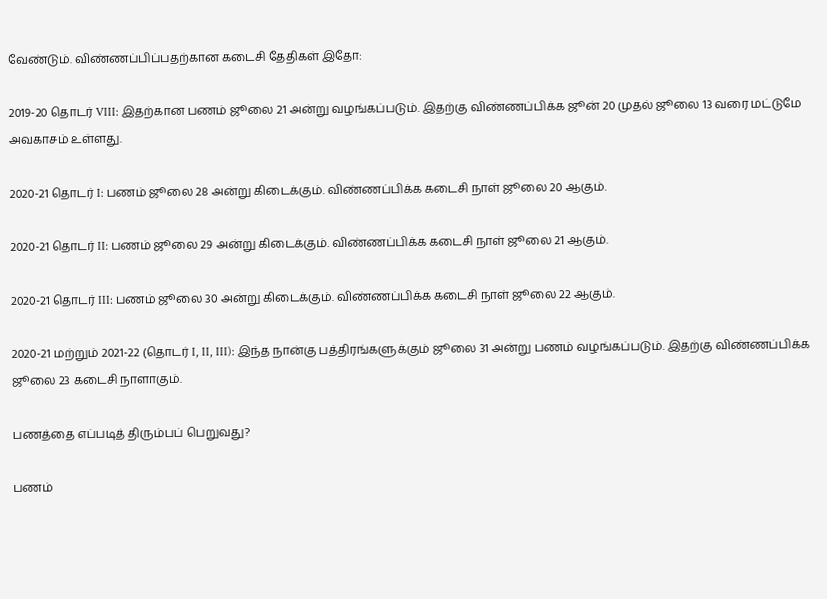வேண்டும். விண்ணப்பிப்பதற்கான கடைசி தேதிகள் இதோ:

2019-20 தொடர் VIII: இதற்கான பணம் ஜூலை 21 அன்று வழங்கப்படும். இதற்கு விண்ணப்பிக்க ஜூன் 20 முதல் ஜூலை 13 வரை மட்டுமே அவகாசம் உள்ளது.

2020-21 தொடர் I: பணம் ஜூலை 28 அன்று கிடைக்கும். விண்ணப்பிக்க கடைசி நாள் ஜூலை 20 ஆகும்.

2020-21 தொடர் II: பணம் ஜூலை 29 அன்று கிடைக்கும். விண்ணப்பிக்க கடைசி நாள் ஜூலை 21 ஆகும்.

2020-21 தொடர் III: பணம் ஜூலை 30 அன்று கிடைக்கும். விண்ணப்பிக்க கடைசி நாள் ஜூலை 22 ஆகும்.

2020-21 மற்றும் 2021-22 (தொடர் I, II, III): இந்த நான்கு பத்திரங்களுக்கும் ஜூலை 31 அன்று பணம் வழங்கப்படும். இதற்கு விண்ணப்பிக்க ஜூலை 23 கடைசி நாளாகும்.

பணத்தை எப்படித் திரும்பப் பெறுவது?

பணம்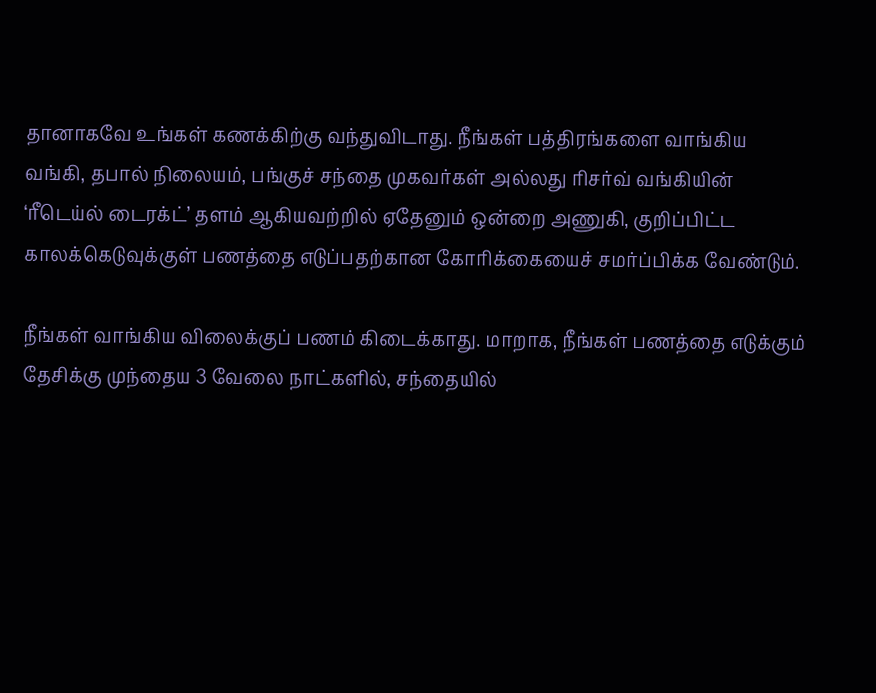தானாகவே உங்கள் கணக்கிற்கு வந்துவிடாது. நீங்கள் பத்திரங்களை வாங்கிய வங்கி, தபால் நிலையம், பங்குச் சந்தை முகவர்கள் அல்லது ரிசர்வ் வங்கியின் ‘ரீடெய்ல் டைரக்ட்’ தளம் ஆகியவற்றில் ஏதேனும் ஒன்றை அணுகி, குறிப்பிட்ட காலக்கெடுவுக்குள் பணத்தை எடுப்பதற்கான கோரிக்கையைச் சமர்ப்பிக்க வேண்டும்.

நீங்கள் வாங்கிய விலைக்குப் பணம் கிடைக்காது. மாறாக, நீங்கள் பணத்தை எடுக்கும் தேசிக்கு முந்தைய 3 வேலை நாட்களில், சந்தையில்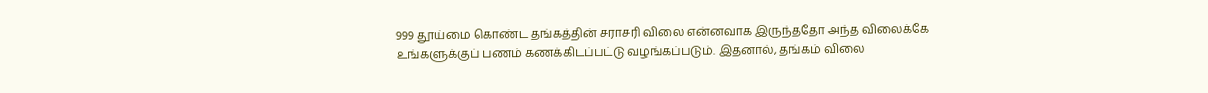999 தூய்மை கொண்ட தங்கத்தின் சராசரி விலை என்னவாக இருந்ததோ அந்த விலைக்கே உங்களுக்குப் பணம் கணக்கிடப்பட்டு வழங்கப்படும். இதனால், தங்கம் விலை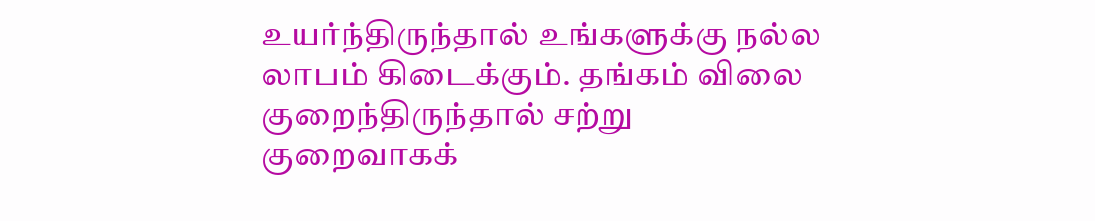உயர்ந்திருந்தால் உங்களுக்கு நல்ல லாபம் கிடைக்கும். தங்கம் விலை குறைந்திருந்தால் சற்று குறைவாகக்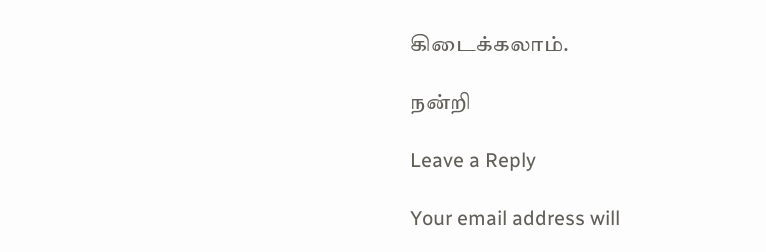கிடைக்கலாம்.

நன்றி

Leave a Reply

Your email address will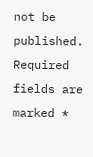not be published. Required fields are marked *